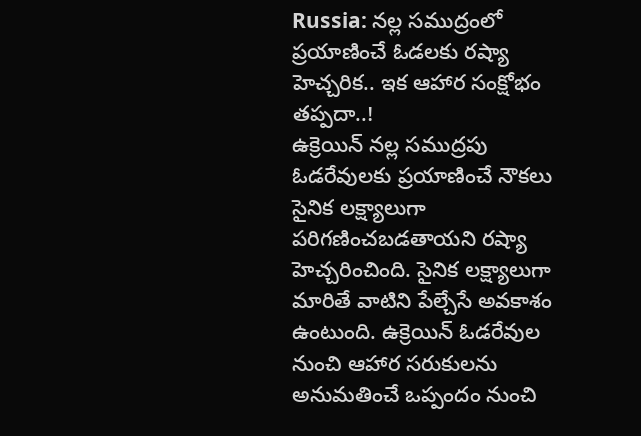Russia: నల్ల సముద్రంలో ప్రయాణించే ఓడలకు రష్యా హెచ్చరిక.. ఇక ఆహార సంక్షోభం తప్పదా..!
ఉక్రెయిన్ నల్ల సముద్రపు ఓడరేవులకు ప్రయాణించే నౌకలు సైనిక లక్ష్యాలుగా పరిగణించబడతాయని రష్యా హెచ్చరించింది. సైనిక లక్ష్యాలుగా మారితే వాటిని పేల్చేసే అవకాశం ఉంటుంది. ఉక్రెయిన్ ఓడరేవుల నుంచి ఆహార సరుకులను అనుమతించే ఒప్పందం నుంచి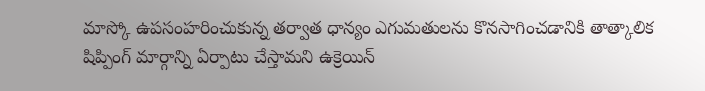మాస్కో ఉపసంహరించుకున్న తర్వాత ధాన్యం ఎగుమతులను కొనసాగించడానికి తాత్కాలిక షిప్పింగ్ మార్గాన్ని ఏర్పాటు చేస్తామని ఉక్రెయిన్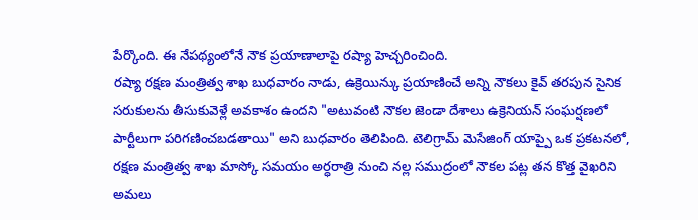పేర్కొంది. ఈ నేపథ్యంలోనే నౌక ప్రయాణాలాపై రష్యా హెచ్చరించింది.
రష్యా రక్షణ మంత్రిత్వ శాఖ బుధవారం నాడు, ఉక్రెయిన్కు ప్రయాణించే అన్ని నౌకలు కైవ్ తరపున సైనిక సరుకులను తీసుకువెళ్లే అవకాశం ఉందని "అటువంటి నౌకల జెండా దేశాలు ఉక్రెనియన్ సంఘర్షణలో పార్టీలుగా పరిగణించబడతాయి" అని బుధవారం తెలిపింది. టెలిగ్రామ్ మెసేజింగ్ యాప్పై ఒక ప్రకటనలో, రక్షణ మంత్రిత్వ శాఖ మాస్కో సమయం అర్ధరాత్రి నుంచి నల్ల సముద్రంలో నౌకల పట్ల తన కొత్త వైఖరిని అమలు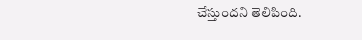చేస్తుందని తెలిపింది.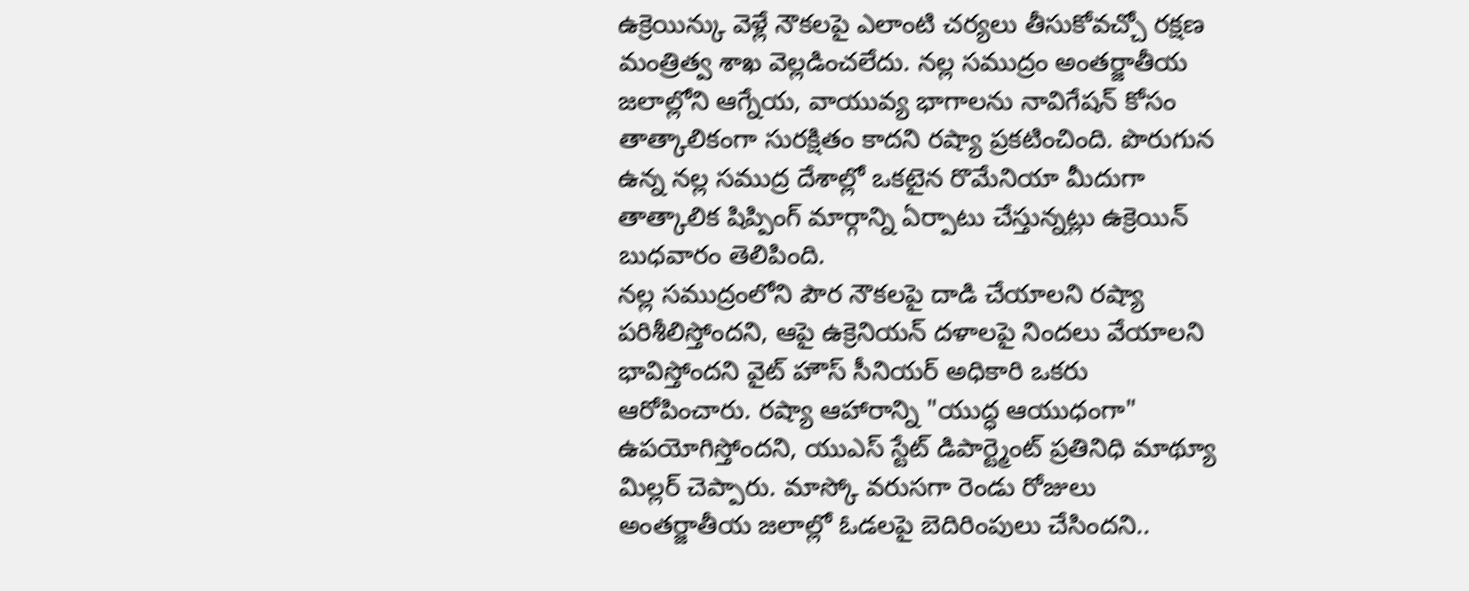ఉక్రెయిన్కు వెళ్లే నౌకలపై ఎలాంటి చర్యలు తీసుకోవచ్చో రక్షణ మంత్రిత్వ శాఖ వెల్లడించలేదు. నల్ల సముద్రం అంతర్జాతీయ జలాల్లోని ఆగ్నేయ, వాయువ్య భాగాలను నావిగేషన్ కోసం తాత్కాలికంగా సురక్షితం కాదని రష్యా ప్రకటించింది. పొరుగున ఉన్న నల్ల సముద్ర దేశాల్లో ఒకటైన రొమేనియా మీదుగా తాత్కాలిక షిప్పింగ్ మార్గాన్ని ఏర్పాటు చేస్తున్నట్లు ఉక్రెయిన్ బుధవారం తెలిపింది.
నల్ల సముద్రంలోని పౌర నౌకలపై దాడి చేయాలని రష్యా పరిశీలిస్తోందని, ఆపై ఉక్రెనియన్ దళాలపై నిందలు వేయాలని భావిస్తోందని వైట్ హౌస్ సీనియర్ అధికారి ఒకరు ఆరోపించారు. రష్యా ఆహారాన్ని "యుద్ధ ఆయుధంగా" ఉపయోగిస్తోందని, యుఎస్ స్టేట్ డిపార్ట్మెంట్ ప్రతినిధి మాథ్యూ మిల్లర్ చెప్పారు. మాస్కో వరుసగా రెండు రోజులు అంతర్జాతీయ జలాల్లో ఓడలపై బెదిరింపులు చేసిందని..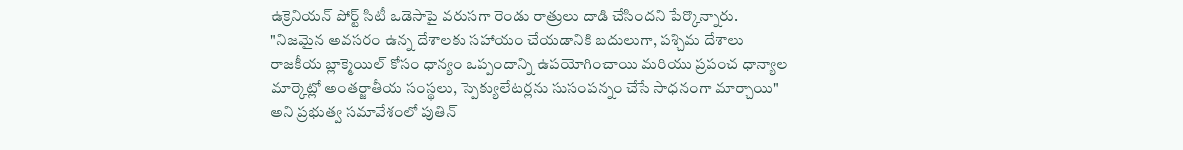ఉక్రెనియన్ పోర్ట్ సిటీ ఒడెసాపై వరుసగా రెండు రాత్రులు దాడి చేసిందని పేర్కొన్నారు.
"నిజమైన అవసరం ఉన్న దేశాలకు సహాయం చేయడానికి బదులుగా, పశ్చిమ దేశాలు రాజకీయ బ్లాక్మెయిల్ కోసం ధాన్యం ఒప్పందాన్ని ఉపయోగించాయి మరియు ప్రపంచ ధాన్యాల మార్కెట్లో అంతర్జాతీయ సంస్థలు, స్పెక్యులేటర్లను సుసంపన్నం చేసే సాధనంగా మార్చాయి" అని ప్రభుత్వ సమావేశంలో పుతిన్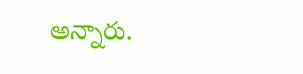అన్నారు.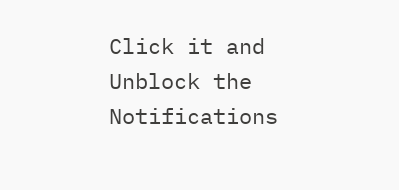Click it and Unblock the Notifications